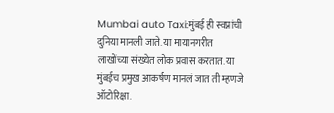Mumbai auto Taxi:मुंबई ही स्वप्नांची दुनिया मानली जाते. या मायानगरीत लाखोंच्या संख्येत लोक प्रवास करतात. या मुंबईच प्रमुख आकर्षण मानलं जात ती म्हणजे ऑटोरिक्षा.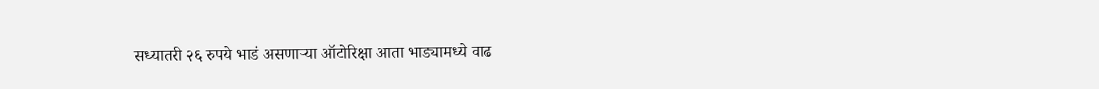सध्यातरी २६ रुपये भाडं असणाऱ्या ऑटोरिक्षा आता भाड्यामध्ये वाढ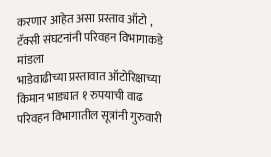करणार आहेत असा प्रस्ताव ऑटो , टॅक्सी संघटनांनी परिवहन विभागाकडे मांडला
भाडेवाढीच्या प्रस्तावात ऑटोरिक्षाच्या किमान भाड्यात १ रुपयाची वाढ
परिवहन विभागातील सूत्रांनी गुरुवारी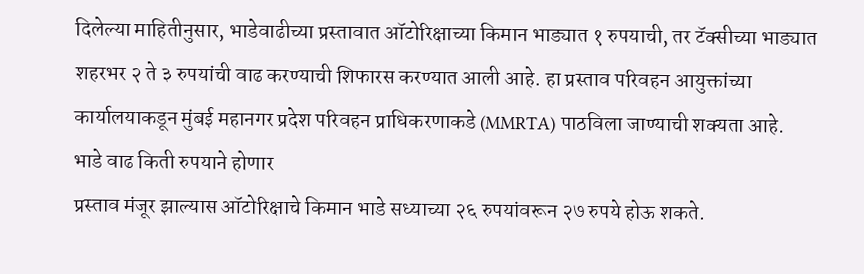दिलेल्या माहितीनुसार, भाडेवाढीच्या प्रस्तावात ऑटोरिक्षाच्या किमान भाड्यात १ रुपयाची, तर टॅक्सीच्या भाड्यात शहरभर २ ते ३ रुपयांची वाढ करण्याची शिफारस करण्यात आली आहे. हा प्रस्ताव परिवहन आयुक्तांच्या कार्यालयाकडून मुंबई महानगर प्रदेश परिवहन प्राधिकरणाकडे (MMRTA) पाठविला जाण्याची शक्यता आहे.
भाडे वाढ किती रुपयाने होणार
प्रस्ताव मंजूर झाल्यास ऑटोरिक्षाचे किमान भाडे सध्याच्या २६ रुपयांवरून २७ रुपये होऊ शकते.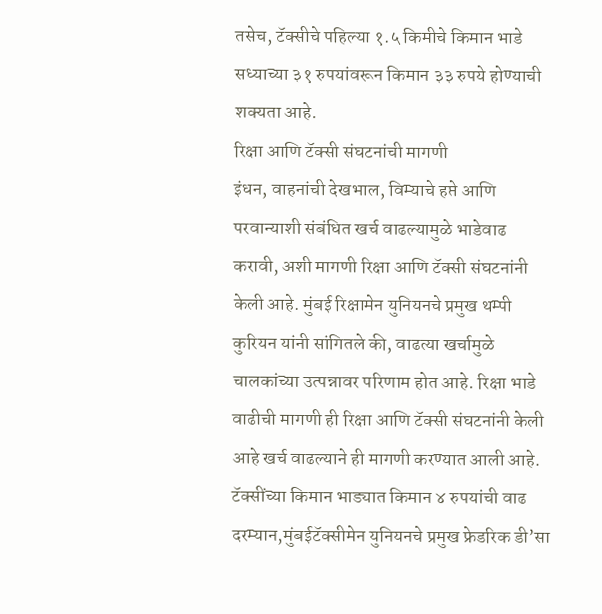तसेच, टॅक्सीचे पहिल्या १.५ किमीचे किमान भाडे सध्याच्या ३१ रुपयांवरून किमान ३३ रुपये होण्याची शक्यता आहे.
रिक्षा आणि टॅक्सी संघटनांची मागणी
इंधन, वाहनांची देखभाल, विम्याचे हप्ते आणि परवान्याशी संबंधित खर्च वाढल्यामुळे भाडेवाढ करावी, अशी मागणी रिक्षा आणि टॅक्सी संघटनांनी केली आहे. मुंबई रिक्षामेन युनियनचे प्रमुख थम्पी कुरियन यांनी सांगितले की, वाढत्या खर्चामुळे चालकांच्या उत्पन्नावर परिणाम होत आहे. रिक्षा भाडे वाढीची मागणी ही रिक्षा आणि टॅक्सी संघटनांनी केली आहे खर्च वाढल्याने ही मागणी करण्यात आली आहे.
टॅक्सींच्या किमान भाड्यात किमान ४ रुपयांची वाढ
दरम्यान,मुंबईटॅक्सीमेन युनियनचे प्रमुख फ्रेडरिक डी’सा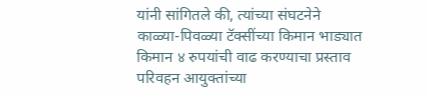यांनी सांगितले की, त्यांच्या संघटनेने काळ्या-पिवळ्या टॅक्सींच्या किमान भाड्यात किमान ४ रुपयांची वाढ करण्याचा प्रस्ताव परिवहन आयुक्तांच्या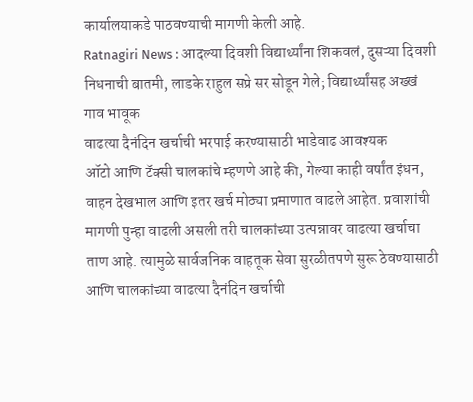कार्यालयाकडे पाठवण्याची मागणी केली आहे.
Ratnagiri News : आदल्या दिवशी विद्यार्थ्यांना शिकवलं, दुसऱ्या दिवशी निधनाची बातमी, लाडके राहुल सप्रे सर सोडून गेले; विद्यार्थ्यांसह अख्खं गाव भावूक
वाढत्या दैनंदिन खर्चाची भरपाई करण्यासाठी भाडेवाढ आवश्यक
ऑटो आणि टॅक्सी चालकांचे म्हणणे आहे की, गेल्या काही वर्षांत इंधन, वाहन देखभाल आणि इतर खर्च मोठ्या प्रमाणात वाढले आहेत. प्रवाशांची मागणी पुन्हा वाढली असली तरी चालकांच्या उत्पन्नावर वाढत्या खर्चाचा ताण आहे. त्यामुळे सार्वजनिक वाहतूक सेवा सुरळीतपणे सुरू ठेवण्यासाठी आणि चालकांच्या वाढत्या दैनंदिन खर्चाची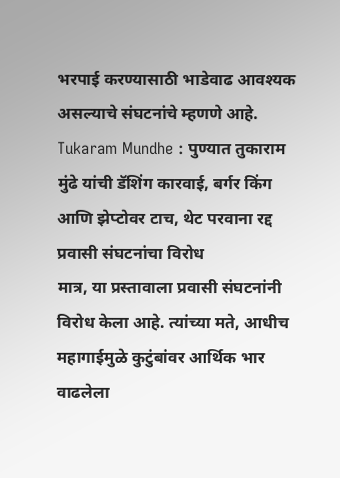भरपाई करण्यासाठी भाडेवाढ आवश्यक असल्याचे संघटनांचे म्हणणे आहे.
Tukaram Mundhe : पुण्यात तुकाराम मुंढे यांची डॅशिंग कारवाई, बर्गर किंग आणि झेप्टोवर टाच, थेट परवाना रद्द
प्रवासी संघटनांचा विरोध
मात्र, या प्रस्तावाला प्रवासी संघटनांनी विरोध केला आहे. त्यांच्या मते, आधीच महागाईमुळे कुटुंबांवर आर्थिक भार वाढलेला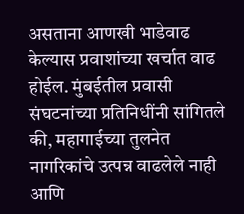असताना आणखी भाडेवाढ केल्यास प्रवाशांच्या खर्चात वाढ होईल. मुंबईतील प्रवासी संघटनांच्या प्रतिनिधींनी सांगितले की, महागाईच्या तुलनेत नागरिकांचे उत्पन्न वाढलेले नाही आणि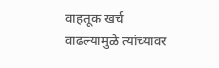वाहतूक खर्च वाढल्यामुळे त्यांच्यावर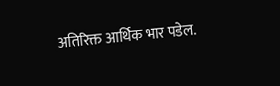अतिरिक्त आर्थिक भार पडेल.